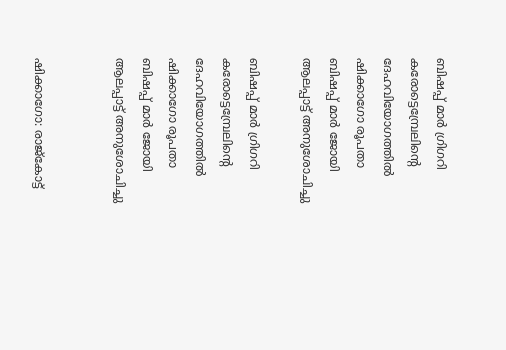ബിഷപ്പ് മാര്‍ ഗ്രിഗറി കരോട്ടെമ്പ്രേലിന്റെ ദേഹവിയോഗത്തില്‍ ഷിക്കാഗോ രൂപതാ ബിഷപ്പ് മാര്‍ ജോയി ആലപ്പാട്ട് അനുശോചിച്ചു

ബിഷപ്പ് മാര്‍ ഗ്രിഗറി കരോട്ടെമ്പ്രേലിന്റെ ദേഹവിയോഗത്തില്‍ ഷിക്കാഗോ രൂപതാ ബിഷപ്പ് മാര്‍ ജോയി ആലപ്പാട്ട് അനുശോചിച്ചു


ഷിക്കാഗോ: രാജ്കോട്ട്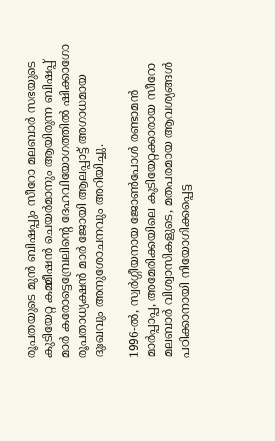രൂപതയുടെ മുന്‍ ബിഷപ്പും സീറോ മലബാര്‍ സഭയുടെ കുടിയേറ്റ കമ്മീഷന്‍ ചെയര്‍മാനും ആയിരുന്ന ബിഷപ്പ് മാര്‍ കരോട്ടെമ്പ്രേലിന്റെ ദേഹവിയോഗത്തില്‍ ഷിക്കാഗോ രൂപതാധ്യക്ഷന്‍ മാര്‍ ജോയി ആലപ്പാട്ട് അഗാധമായ ദുഃഖവും അനുശോചനവും അറിയിച്ചു.

1996-ല്‍, സ്വര്‍ഗ്ഗീയനായ ജോണ്‍പോള്‍ രണ്ടാമന്‍ മാര്‍പ്പാപ്പ, അമേരിക്കയിലെ കുടിയേറ്റക്കാരായ സീറോ മലബാര്‍ വിശ്വാസികളുടെ, മതപരമായ ആവശ്യങ്ങള്‍ പഠിക്കാനായി നിയോഗിക്കപ്പെട്ട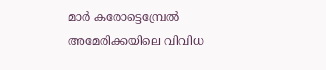മാര്‍ കരോട്ടെമ്പ്രേല്‍ അമേരിക്കയിലെ വിവിധ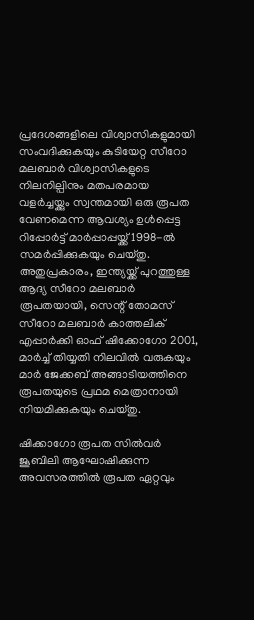പ്രദേശങ്ങളിലെ വിശ്വാസികളുമായി സംവദിക്കുകയും കുടിയേറ്റ സീറോ മലബാര്‍ വിശ്വാസികളുടെ നിലനില്പിനും മതപരമായ വളര്‍ച്ചയ്ക്കും സ്വന്തമായി ഒരു രൂപത വേണമെന്ന ആവശ്യം ഉള്‍പ്പെട്ട റിപ്പോര്‍ട്ട് മാര്‍പ്പാപ്പയ്ക്ക് 1998-ല്‍ സമര്‍പ്പിക്കുകയും ചെയ്തു. അതുപ്രകാരം, ഇന്ത്യയ്ക്ക് പുറത്തുള്ള ആദ്യ സീറോ മലബാര്‍ രൂപതയായി, സെന്റ് തോമസ് സീറോ മലബാര്‍ കാത്തലിക് എപ്പാര്‍ക്കി ഓഫ് ഷിക്കോഗോ 2001, മാര്‍ച്ച് തിയ്യതി നിലവില്‍ വരുകയും മാര്‍ ജേക്കബ് അങ്ങാടിയത്തിനെ രൂപതയുടെ പ്രഥമ മെത്രാനായി നിയമിക്കുകയും ചെയ്തു.

ഷിക്കാഗോ രൂപത സില്‍വര്‍ ജൂബിലി ആഘോഷിക്കുന്ന അവസരത്തില്‍ രൂപത ഏറ്റവും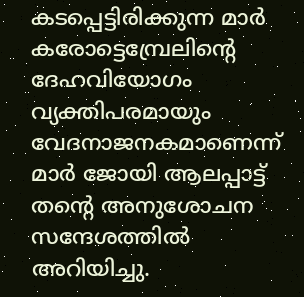കടപ്പെട്ടിരിക്കുന്ന മാര്‍ കരോട്ടെമ്പ്രേലിന്റെ ദേഹവിയോഗം വ്യക്തിപരമായും വേദനാജനകമാണെന്ന് മാര്‍ ജോയി ആലപ്പാട്ട് തന്റെ അനുശോചന സന്ദേശത്തില്‍ അറിയിച്ചു.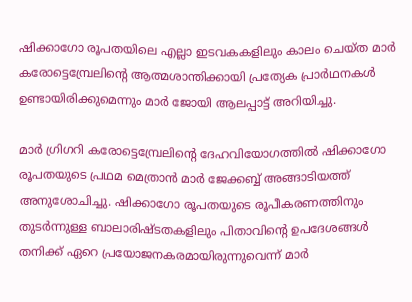ഷിക്കാഗോ രൂപതയിലെ എല്ലാ ഇടവകകളിലും കാലം ചെയ്ത മാര്‍ കരോട്ടെമ്പ്രേലിന്റെ ആത്മശാന്തിക്കായി പ്രത്യേക പ്രാര്‍ഥനകള്‍ ഉണ്ടായിരിക്കുമെന്നും മാര്‍ ജോയി ആലപ്പാട്ട് അറിയിച്ചു.

മാര്‍ ഗ്രിഗറി കരോട്ടെമ്പ്രേലിന്റെ ദേഹവിയോഗത്തില്‍ ഷിക്കാഗോ രൂപതയുടെ പ്രഥമ മെത്രാന്‍ മാര്‍ ജേക്കബ്ബ് അങ്ങാടിയത്ത് അനുശോചിച്ചു. ഷിക്കാഗോ രൂപതയുടെ രൂപീകരണത്തിനും തുടര്‍ന്നുള്ള ബാലാരിഷ്ടതകളിലും പിതാവിന്റെ ഉപദേശങ്ങള്‍ തനിക്ക് ഏറെ പ്രയോജനകരമായിരുന്നുവെന്ന് മാര്‍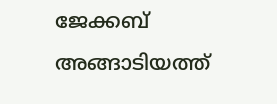ജേക്കബ് അങ്ങാടിയത്ത്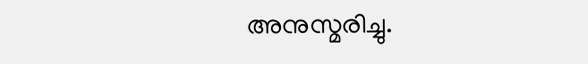അനുസ്മരിച്ചു.